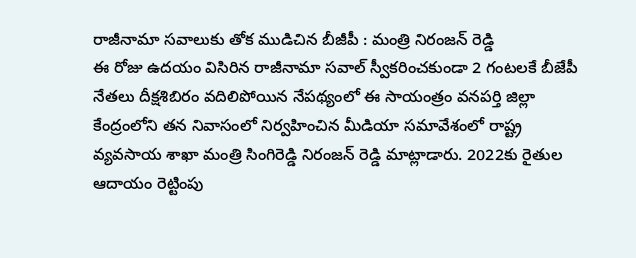రాజీనామా సవాలుకు తోక ముడిచిన బీజీపీ : మంత్రి నిరంజన్ రెడ్డి
ఈ రోజు ఉదయం విసిరిన రాజీనామా సవాల్ స్వీకరించకుండా 2 గంటలకే బీజేపీ నేతలు దీక్షశిబిరం వదిలిపోయిన నేపథ్యంలో ఈ సాయంత్రం వనపర్తి జిల్లా కేంద్రంలోని తన నివాసంలో నిర్వహించిన మీడియా సమావేశంలో రాష్ట్ర వ్యవసాయ శాఖా మంత్రి సింగిరెడ్డి నిరంజన్ రెడ్డి మాట్లాడారు. 2022కు రైతుల ఆదాయం రెట్టింపు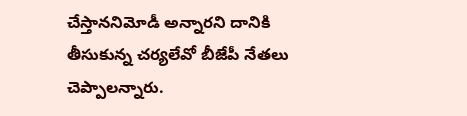చేస్తాననిమోడీ అన్నారని దానికి తీసుకున్న చర్యలేవో బీజేపీ నేతలు చెప్పాలన్నారు.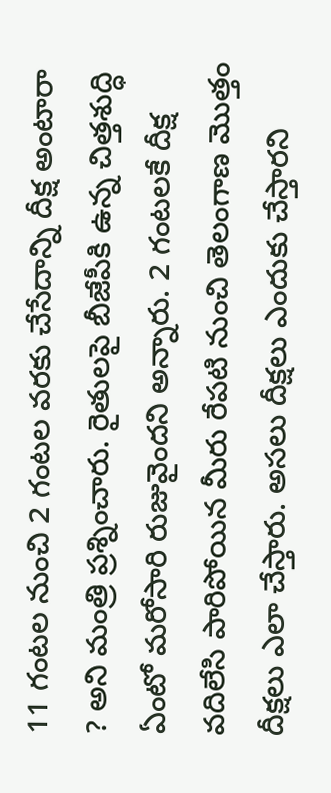11 గంటల నుంచి 2 గంటల వరకు చేసేదాన్ని దీక్ష అంటారా ? అని మంత్రి ప్రశ్నించారు. రైతులపై బీజేపీకి ఉన్న చిత్తశుద్ధి ఏంటో మరోసారి రుజువైందని అన్నారు. 2 గంటలకే దీక్ష వదిలేసి పారిపోయిన మీరు రేపటి నుంచి తెలంగాణ మొత్తం దీక్షలు ఎలా చేస్తారు. అసలు దీక్షలు ఎందుకు చేస్తారని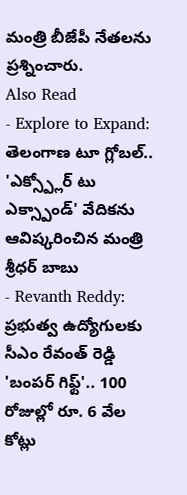మంత్రి బీజేపీ నేతలను ప్రశ్నించారు.
Also Read
- Explore to Expand: తెలంగాణ టూ గ్లోబల్.. 'ఎక్స్ప్లోర్ టు ఎక్స్పాండ్' వేదికను ఆవిష్కరించిన మంత్రి శ్రీధర్ బాబు
- Revanth Reddy: ప్రభుత్వ ఉద్యోగులకు సీఎం రేవంత్ రెడ్డి 'బంపర్ గిఫ్ట్'.. 100 రోజుల్లో రూ. 6 వేల కోట్లు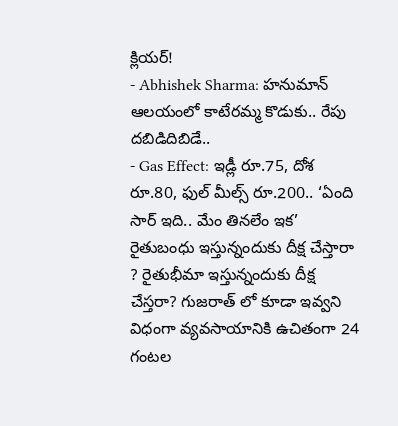క్లియర్!
- Abhishek Sharma: హనుమాన్ ఆలయంలో కాటేరమ్మ కొడుకు.. రేపు దబిడిదిబిడే..
- Gas Effect: ఇడ్లీ రూ.75, దోశ రూ.80, ఫుల్ మీల్స్ రూ.200.. ‘ఏంది సార్ ఇది.. మేం తినలేం ఇక’
రైతుబంధు ఇస్తున్నందుకు దీక్ష చేస్తారా ? రైతుభీమా ఇస్తున్నందుకు దీక్ష చేస్తరా? గుజరాత్ లో కూడా ఇవ్వని విధంగా వ్యవసాయానికి ఉచితంగా 24 గంటల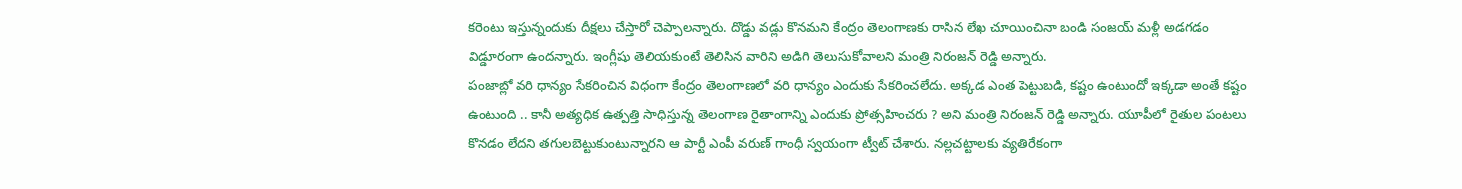కరెంటు ఇస్తున్నందుకు దీక్షలు చేస్తారో చెప్పాలన్నారు. దొడ్డు వడ్లు కొనమని కేంద్రం తెలంగాణకు రాసిన లేఖ చూయించినా బండి సంజయ్ మళ్లీ అడగడం విడ్డూరంగా ఉందన్నారు. ఇంగ్లీషు తెలియకుంటే తెలిసిన వారిని అడిగి తెలుసుకోవాలని మంత్రి నిరంజన్ రెడ్డి అన్నారు.
పంజాబ్లో వరి ధాన్యం సేకరించిన విధంగా కేంద్రం తెలంగాణలో వరి ధాన్యం ఎందుకు సేకరించలేదు. అక్కడ ఎంత పెట్టుబడి, కష్టం ఉంటుందో ఇక్కడా అంతే కష్టం ఉంటుంది .. కానీ అత్యధిక ఉత్పత్తి సాధిస్తున్న తెలంగాణ రైతాంగాన్ని ఎందుకు ప్రోత్సహించరు ? అని మంత్రి నిరంజన్ రెడ్డి అన్నారు. యూపీలో రైతుల పంటలు కొనడం లేదని తగులబెట్టుకుంటున్నారని ఆ పార్టీ ఎంపీ వరుణ్ గాంధీ స్వయంగా ట్వీట్ చేశారు. నల్లచట్టాలకు వ్యతిరేకంగా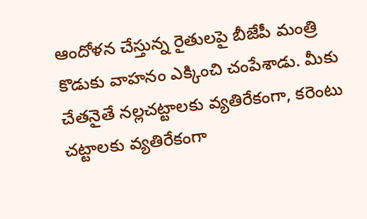ఆందోళన చేస్తున్న రైతులపై బీజేపీ మంత్రి కొడుకు వాహనం ఎక్కించి చంపేశాడు. మీకు చేతనైతే నల్లచట్టాలకు వ్యతిరేకంగా, కరెంటు చట్టాలకు వ్యతిరేకంగా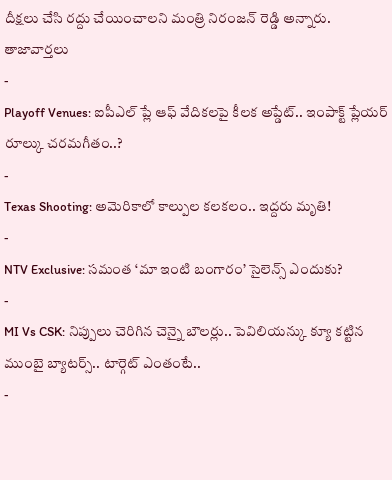దీక్షలు చేసి రద్దు చేయించాలని మంత్రి నిరంజన్ రెడ్డి అన్నారు.
తాజావార్తలు
-
Playoff Venues: ఐపీఎల్ ప్లే ఆఫ్ వేదికలపై కీలక అప్డేట్.. ఇంపాక్ట్ ప్లేయర్ రూల్కు చరమగీతం..?
-
Texas Shooting: అమెరికాలో కాల్పుల కలకలం.. ఇద్దరు మృతి!
-
NTV Exclusive: సమంత ‘మా ఇంటి బంగారం’ సైలెన్స్ ఎందుకు?
-
MI Vs CSK: నిప్పులు చెరిగిన చెన్నై బౌలర్లు.. పెవిలియన్కు క్యూ కట్టిన ముంబై బ్యాటర్స్.. టార్గెట్ ఎంతంటే..
-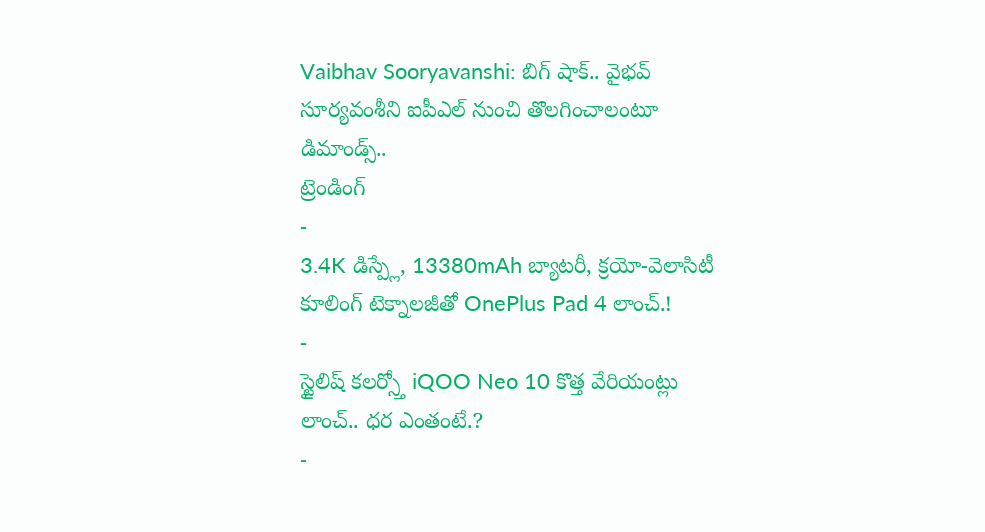Vaibhav Sooryavanshi: బిగ్ షాక్.. వైభవ్ సూర్యవంశీని ఐపీఎల్ నుంచి తొలగించాలంటూ డిమాండ్స్..
ట్రెండింగ్
-
3.4K డిస్ప్లే, 13380mAh బ్యాటరీ, క్రయో-వెలాసిటీ కూలింగ్ టెక్నాలజీతో OnePlus Pad 4 లాంచ్.!
-
స్టైలిష్ కలర్స్తో iQOO Neo 10 కొత్త వేరియంట్లు లాంచ్.. ధర ఎంతంటే.?
-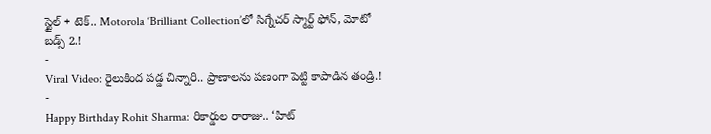స్టైల్ + టెక్.. Motorola ‘Brilliant Collection’లో సిగ్నేచర్ స్మార్ట్ ఫోన్, మోటో బడ్స్ 2.!
-
Viral Video: రైలుకింద పడ్డ చిన్నారి.. ప్రాణాలను పణంగా పెట్టి కాపాడిన తండ్రి.!
-
Happy Birthday Rohit Sharma: రికార్డుల రారాజు.. ‘హిట్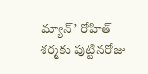మ్యాన్’ రోహిత్ శర్మకు పుట్టినరోజు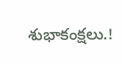శుభాకంక్షలు.!